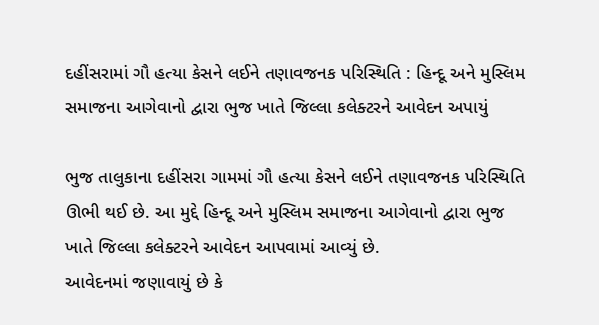દહીંસરામાં ગૌ હત્યા કેસને લઈને તણાવજનક પરિસ્થિતિ : હિન્દૂ અને મુસ્લિમ સમાજના આગેવાનો દ્વારા ભુજ ખાતે જિલ્લા કલેક્ટરને આવેદન અપાયું

ભુજ તાલુકાના દહીંસરા ગામમાં ગૌ હત્યા કેસને લઈને તણાવજનક પરિસ્થિતિ ઊભી થઈ છે. આ મુદ્દે હિન્દૂ અને મુસ્લિમ સમાજના આગેવાનો દ્વારા ભુજ ખાતે જિલ્લા કલેક્ટરને આવેદન આપવામાં આવ્યું છે.
આવેદનમાં જણાવાયું છે કે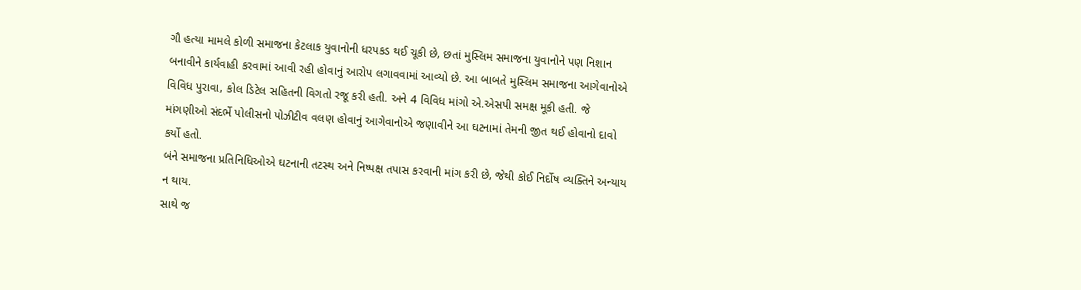ગૌ હત્યા મામલે કોળી સમાજના કેટલાક યુવાનોની ધરપકડ થઈ ચૂકી છે, છતાં મુસ્લિમ સમાજના યુવાનોને પણ નિશાન બનાવીને કાર્યવાહી કરવામાં આવી રહી હોવાનું આરોપ લગાવવામાં આવ્યો છે. આ બાબતે મુસ્લિમ સમાજના આગેવાનોએ વિવિધ પુરાવા, કોલ ડિટેલ સહિતની વિગતો રજૂ કરી હતી. અને 4 વિવિધ માંગો એ.એસપી સમક્ષ મૂકી હતી. જે માંગણીઓ સંદર્ભે પોલીસનો પોઝીટીવ વલણ હોવાનું આગેવાનોએ જણાવીને આ ઘટનામાં તેમની જીત થઈ હોવાનો દાવો કર્યો હતો.
બંને સમાજના પ્રતિનિધિઓએ ઘટનાની તટસ્થ અને નિષ્પક્ષ તપાસ કરવાની માંગ કરી છે, જેથી કોઈ નિર્દોષ વ્યક્તિને અન્યાય ન થાય.
સાથે જ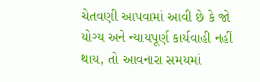ચેતવણી આપવામાં આવી છે કે જો યોગ્ય અને ન્યાયપૂર્ણ કાર્યવાહી નહીં થાય, તો આવનારા સમયમાં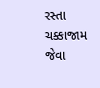રસ્તા ચક્કાજામ જેવા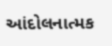આંદોલનાત્મક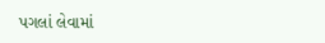પગલાં લેવામાં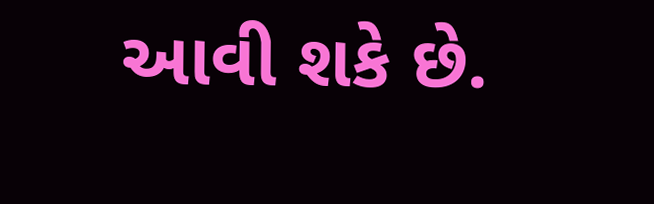આવી શકે છે.